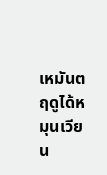เหมันตฤดูได้หมุนเวียน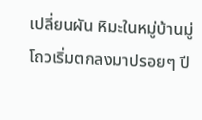เปลี่ยนผัน หิมะในหมู่บ้านมู่โถวเริ่มตกลงมาปรอยๆ ปี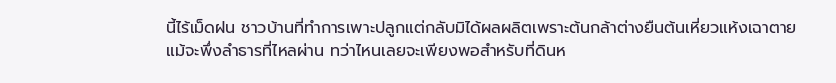นี้ไร้เม็ดฝน ชาวบ้านที่ทำการเพาะปลูกแต่กลับมิได้ผลผลิตเพราะต้นกล้าต่างยืนต้นเหี่ยวแห้งเฉาตาย แม้จะพึ่งลำธารที่ไหลผ่าน ทว่าไหนเลยจะเพียงพอสำหรับที่ดินห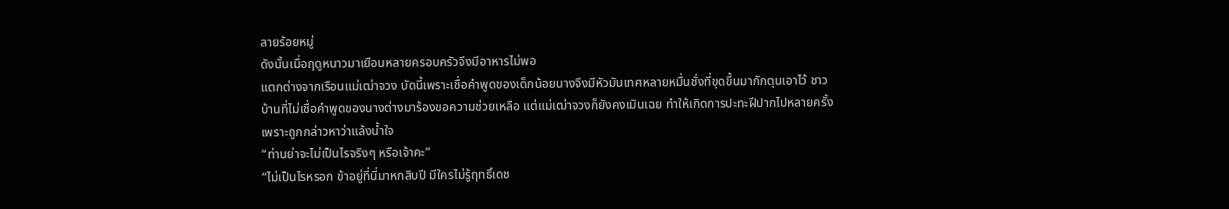ลายร้อยหมู่
ดังนั้นเมื่อฤดูหนาวมาเยือนหลายครอบครัวจึงมีอาหารไม่พอ
แตกต่างจากเรือนแม่เฒ่าจวง บัดนี้เพราะเชื่อคำพูดของเด็กน้อยนางจึงมีหัวมันเทศหลายหมื่นชั่งที่ขุดขึ้นมากักตุนเอาไว้ ชาวบ้านที่ไม่เชื่อคำพูดของนางต่างมาร้องขอความช่วยเหลือ แต่แม่เฒ่าจวงก็ยังคงเมินเฉย ทำให้เกิดการปะทะฝีปากไปหลายครั้ง เพราะถูกกล่าวหาว่าแล้งน้ำใจ
“ท่านย่าจะไม่เป็นไรจริงๆ หรือเจ้าคะ”
“ไม่เป็นไรหรอก ข้าอยู่ที่นี่มาหกสิบปี มีใครไม่รู้ฤทธิ์เดช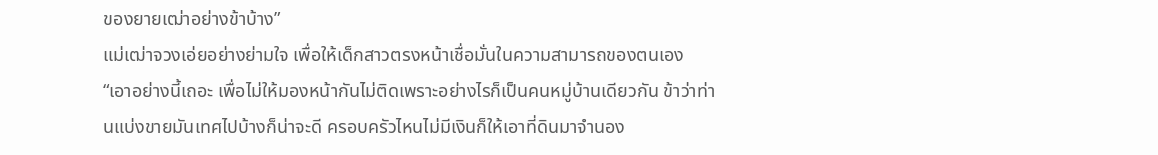ของยายเฒ่าอย่างข้าบ้าง”
แม่เฒ่าจวงเอ่ยอย่างย่ามใจ เพื่อให้เด็กสาวตรงหน้าเชื่อมั่นในความสามารถของตนเอง
“เอาอย่างนี้เถอะ เพื่อไม่ให้มองหน้ากันไม่ติดเพราะอย่างไรก็เป็นคนหมู่บ้านเดียวกัน ข้าว่าท่านแบ่งขายมันเทศไปบ้างก็น่าจะดี ครอบครัวไหนไม่มีเงินก็ให้เอาที่ดินมาจำนอง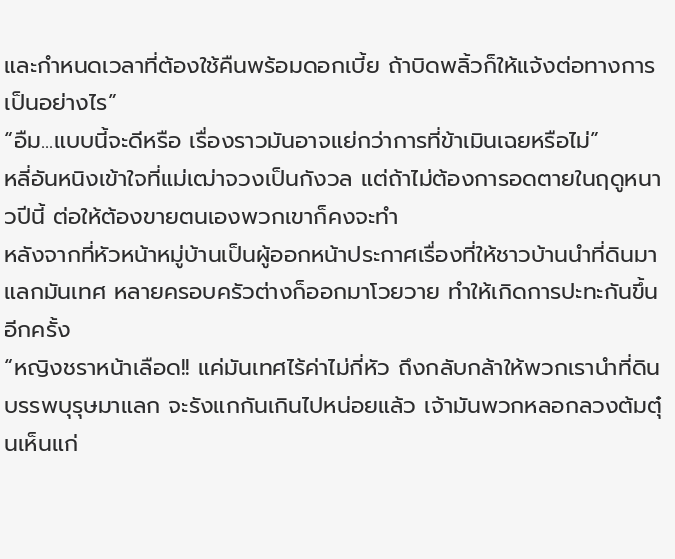และกำหนดเวลาที่ต้องใช้คืนพร้อมดอกเบี้ย ถ้าบิดพลิ้วก็ให้แจ้งต่อทางการ เป็นอย่างไร”
“อืม...แบบนี้จะดีหรือ เรื่องราวมันอาจแย่กว่าการที่ข้าเมินเฉยหรือไม่”
หลี่อันหนิงเข้าใจที่แม่เฒ่าจวงเป็นกังวล แต่ถ้าไม่ต้องการอดตายในฤดูหนาวปีนี้ ต่อให้ต้องขายตนเองพวกเขาก็คงจะทำ
หลังจากที่หัวหน้าหมู่บ้านเป็นผู้ออกหน้าประกาศเรื่องที่ให้ชาวบ้านนำที่ดินมาแลกมันเทศ หลายครอบครัวต่างก็ออกมาโวยวาย ทำให้เกิดการปะทะกันขึ้นอีกครั้ง
“หญิงชราหน้าเลือด!! แค่มันเทศไร้ค่าไม่กี่หัว ถึงกลับกล้าให้พวกเรานำที่ดินบรรพบุรุษมาแลก จะรังแกกันเกินไปหน่อยแล้ว เจ้ามันพวกหลอกลวงต้มตุ๋นเห็นแก่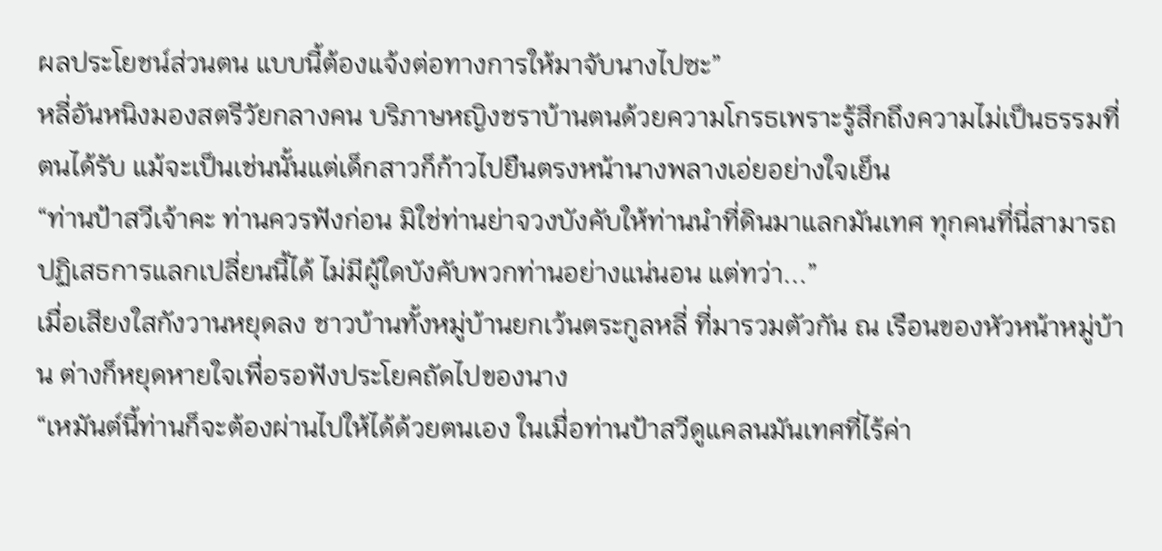ผลประโยชน์ส่วนตน แบบนี้ต้องแจ้งต่อทางการให้มาจับนางไปซะ”
หลี่อันหนิงมองสตรีวัยกลางคน บริภาษหญิงชราบ้านตนด้วยความโกรธเพราะรู้สึกถึงความไม่เป็นธรรมที่ตนได้รับ แม้จะเป็นเช่นนั้นแต่เด็กสาวก็ก้าวไปยืนตรงหน้านางพลางเอ่ยอย่างใจเย็น
“ท่านป้าสวีเจ้าคะ ท่านควรฟังก่อน มิใช่ท่านย่าจวงบังคับให้ท่านนำที่ดินมาแลกมันเทศ ทุกคนที่นี่สามารถปฏิเสธการแลกเปลี่ยนนี้ได้ ไม่มีผู้ใดบังคับพวกท่านอย่างแน่นอน แต่ทว่า...”
เมื่อเสียงใสกังวานหยุดลง ชาวบ้านทั้งหมู่บ้านยกเว้นตระกูลหลี่ ที่มารวมตัวกัน ณ เรือนของหัวหน้าหมู่บ้าน ต่างก็หยุดหายใจเพื่อรอฟังประโยคถัดไปของนาง
“เหมันต์นี้ท่านก็จะต้องผ่านไปให้ได้ด้วยตนเอง ในเมื่อท่านป้าสวีดูแคลนมันเทศที่ไร้ค่า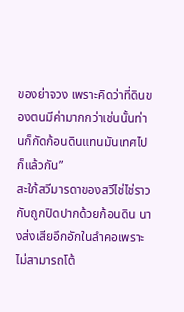ของย่าจวง เพราะคิดว่าที่ดินของตนมีค่ามากกว่าเช่นนั้นท่านก็กัดก้อนดินแทนมันเทศไปก็แล้วกัน”
สะใภ้สวีมารดาของสวีไช่ไช่ราวกับถูกปิดปากด้วยก้อนดิน นางส่งเสียอึกอักในลำคอเพราะไม่สามารถโต้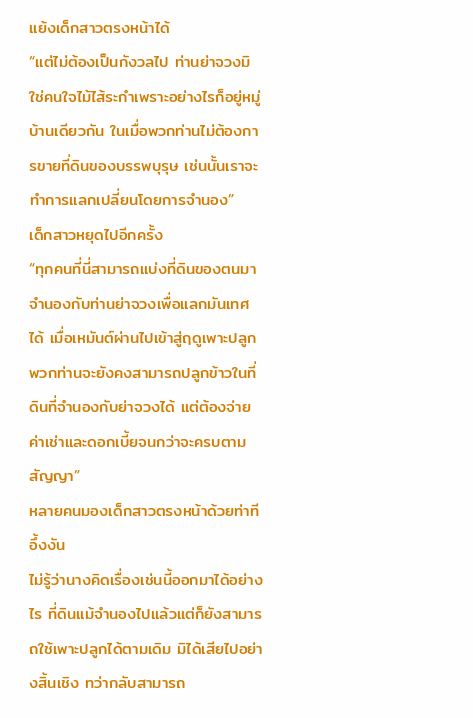แย้งเด็กสาวตรงหน้าได้
“แต่ไม่ต้องเป็นกังวลไป ท่านย่าจวงมิใช่คนใจไม้ไส้ระกำเพราะอย่างไรก็อยู่หมู่บ้านเดียวกัน ในเมื่อพวกท่านไม่ต้องการขายที่ดินของบรรพบุรุษ เช่นนั้นเราจะทำการแลกเปลี่ยนโดยการจำนอง”
เด็กสาวหยุดไปอีกครั้ง
“ทุกคนที่นี่สามารถแบ่งที่ดินของตนมาจำนองกับท่านย่าจวงเพื่อแลกมันเทศได้ เมื่อเหมันต์ผ่านไปเข้าสู่ฤดูเพาะปลูก พวกท่านจะยังคงสามารถปลูกข้าวในที่ดินที่จำนองกับย่าจวงได้ แต่ต้องจ่ายค่าเช่าและดอกเบี้ยจนกว่าจะครบตามสัญญา”
หลายคนมองเด็กสาวตรงหน้าด้วยท่าทีอึ้งงัน
ไม่รู้ว่านางคิดเรื่องเช่นนี้ออกมาได้อย่างไร ที่ดินแม้จำนองไปแล้วแต่ก็ยังสามารถใช้เพาะปลูกได้ตามเดิม มิได้เสียไปอย่างสิ้นเชิง ทว่ากลับสามารถ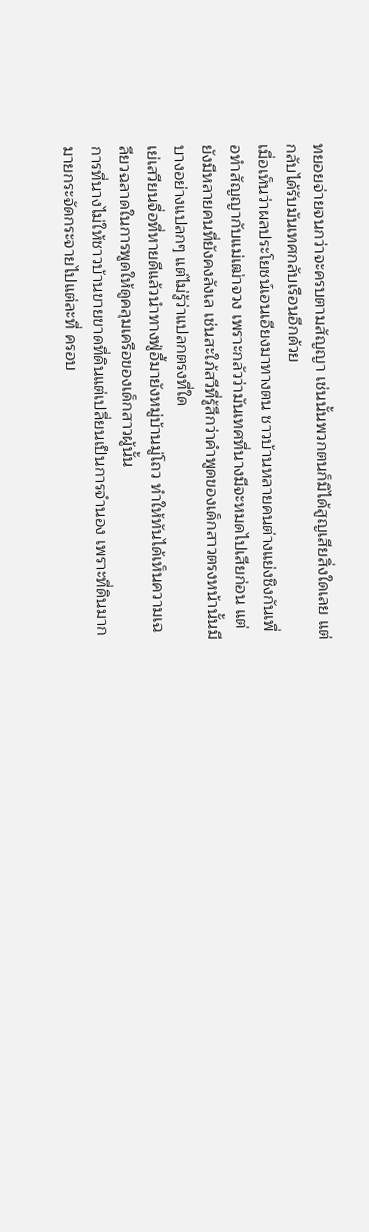ทยอยจ่ายจนกว่าจะครบตามสัญญา เช่นนั้นพวกตนก็มิได้สูญเสียสิ่งใดเลย แต่กลับได้รับมันเทศกลับเรือนอีกด้วย
เมื่อเห็นว่าผลประโยชน์เอนเอียงมาทางตน ชาวบ้านหลายคนต่างแย่งชิงกันเพื่อทำสัญญากับแม่เฒ่าจวง เพราะกลัวว่ามันเทศที่นางมีจะหมดไปเสียก่อน แต่ยังมีหลายคนที่ยังคงลังเล เช่นสะใภ้สวีที่รู้สึกว่าคำพูดของเด็กสาวตรงหน้านั้นมีบางอย่างแปลกๆ แต่ไม่รู้ว่าแปลกตรงที่ใด
เย่เสวียนจื่อที่หายดีแล้วนำทางฟู่อี้มายังหมู่บ้านมู่โถว ทำให้ทันได้เห็นความเฉลียวฉลาดในการพูดให้ดูคลุมเครือของเด็กสาวผู้นั้น
การที่นางไม่ให้ชาวบ้านขายขาดที่ดินแต่เปลี่ยนเป็นการจำนอง เพราะที่ดินมากมายกระจัดกระจายไปแต่ละที่ ครอบ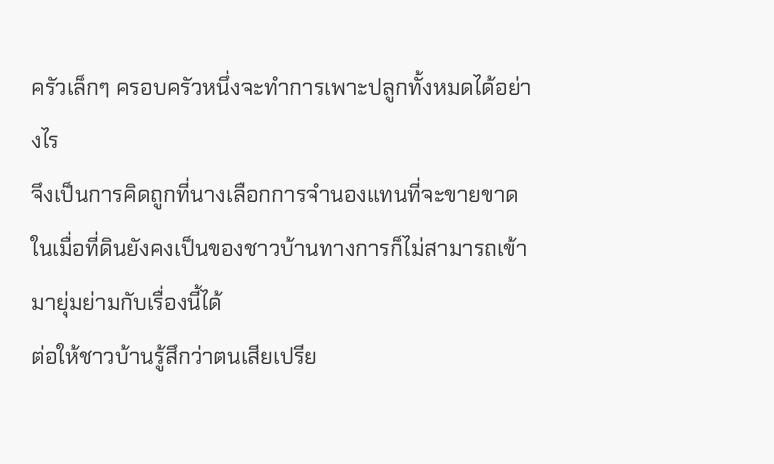ครัวเล็กๆ ครอบครัวหนึ่งจะทำการเพาะปลูกทั้งหมดได้อย่างไร
จึงเป็นการคิดถูกที่นางเลือกการจำนองแทนที่จะขายขาด ในเมื่อที่ดินยังคงเป็นของชาวบ้านทางการก็ไม่สามารถเข้ามายุ่มย่ามกับเรื่องนี้ได้
ต่อให้ชาวบ้านรู้สึกว่าตนเสียเปรีย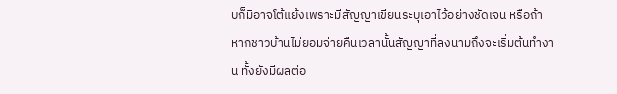บก็มิอาจโต้แย้งเพราะมีสัญญาเขียนระบุเอาไว้อย่างชัดเจน หรือถ้าหากชาวบ้านไม่ยอมจ่ายคืนเวลานั้นสัญญาที่ลงนามถึงจะเริ่มต้นทำงาน ทั้งยังมีผลต่อ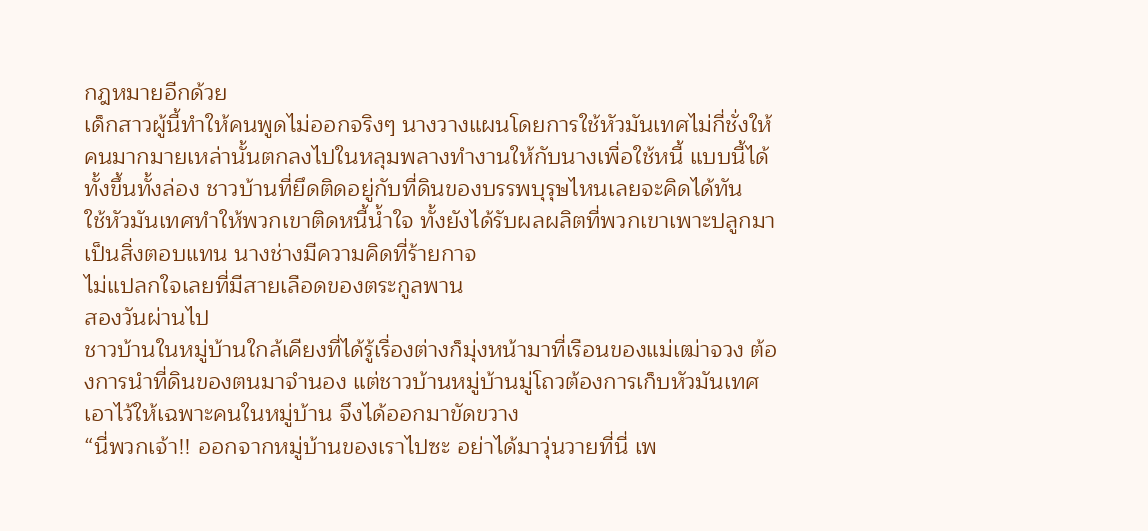กฎหมายอีกด้วย
เด็กสาวผู้นี้ทำให้คนพูดไม่ออกจริงๆ นางวางแผนโดยการใช้หัวมันเทศไม่กี่ชั่งให้คนมากมายเหล่านั้นตกลงไปในหลุมพลางทำงานให้กับนางเพื่อใช้หนี้ แบบนี้ได้ทั้งขึ้นทั้งล่อง ชาวบ้านที่ยึดติดอยู่กับที่ดินของบรรพบุรุษไหนเลยจะคิดได้ทัน
ใช้หัวมันเทศทำให้พวกเขาติดหนี้น้ำใจ ทั้งยังได้รับผลผลิตที่พวกเขาเพาะปลูกมาเป็นสิ่งตอบแทน นางช่างมีความคิดที่ร้ายกาจ
ไม่แปลกใจเลยที่มีสายเลือดของตระกูลพาน
สองวันผ่านไป
ชาวบ้านในหมู่บ้านใกล้เคียงที่ได้รู้เรื่องต่างก็มุ่งหน้ามาที่เรือนของแม่เฒ่าจวง ต้องการนำที่ดินของตนมาจำนอง แต่ชาวบ้านหมู่บ้านมู่โถวต้องการเก็บหัวมันเทศเอาไว้ให้เฉพาะคนในหมู่บ้าน จึงได้ออกมาขัดขวาง
“นี่พวกเจ้า!! ออกจากหมู่บ้านของเราไปซะ อย่าได้มาวุ่นวายที่นี่ เพ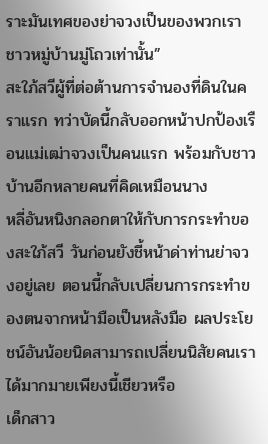ราะมันเทศของย่าจวงเป็นของพวกเราชาวหมู่บ้านมู่โถวเท่านั้น”
สะใภ้สวีผู้ที่ต่อต้านการจำนองที่ดินในคราแรก ทว่าบัดนี้กลับออกหน้าปกป้องเรือนแม่เฒ่าจวงเป็นคนแรก พร้อมกับชาวบ้านอีกหลายคนที่คิดเหมือนนาง
หลี่อันหนิงกลอกตาให้กับการกระทำของสะใภ้สวี วันก่อนยังชี้หน้าด่าท่านย่าจวงอยู่เลย ตอนนี้กลับเปลี่ยนการกระทำของตนจากหน้ามือเป็นหลังมือ ผลประโยชน์อันน้อยนิดสามารถเปลี่ยนนิสัยคนเราได้มากมายเพียงนี้เชียวหรือ
เด็กสาว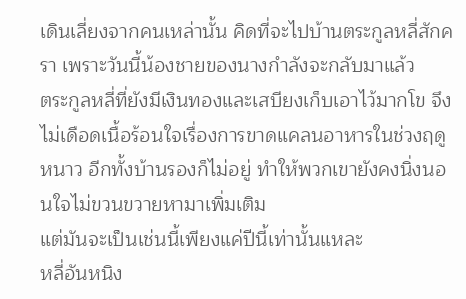เดินเลี่ยงจากคนเหล่านั้น คิดที่จะไปบ้านตระกูลหลี่สักครา เพราะวันนี้น้องชายของนางกำลังจะกลับมาแล้ว
ตระกูลหลี่ที่ยังมีเงินทองและเสบียงเก็บเอาไว้มากโข จึงไม่เดือดเนื้อร้อนใจเรื่องการขาดแคลนอาหารในช่วงฤดูหนาว อีกทั้งบ้านรองก็ไม่อยู่ ทำให้พวกเขายังคงนิ่งนอนใจไม่ขวนขวายหามาเพิ่มเติม
แต่มันจะเป็นเช่นนี้เพียงแค่ปีนี้เท่านั้นแหละ
หลี่อันหนิง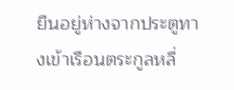ยืนอยู่ห่างจากประตูทางเข้าเรือนตระกูลหลี่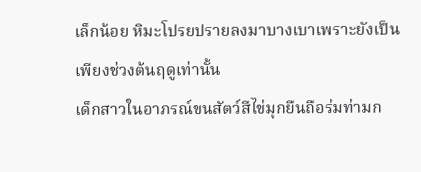เล็กน้อย หิมะโปรยปรายลงมาบางเบาเพราะยังเป็นเพียงช่วงต้นฤดูเท่านั้น
เด็กสาวในอาภรณ์ขนสัตว์สีไข่มุกยืนถือร่มท่ามก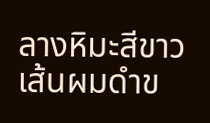ลางหิมะสีขาว เส้นผมดำข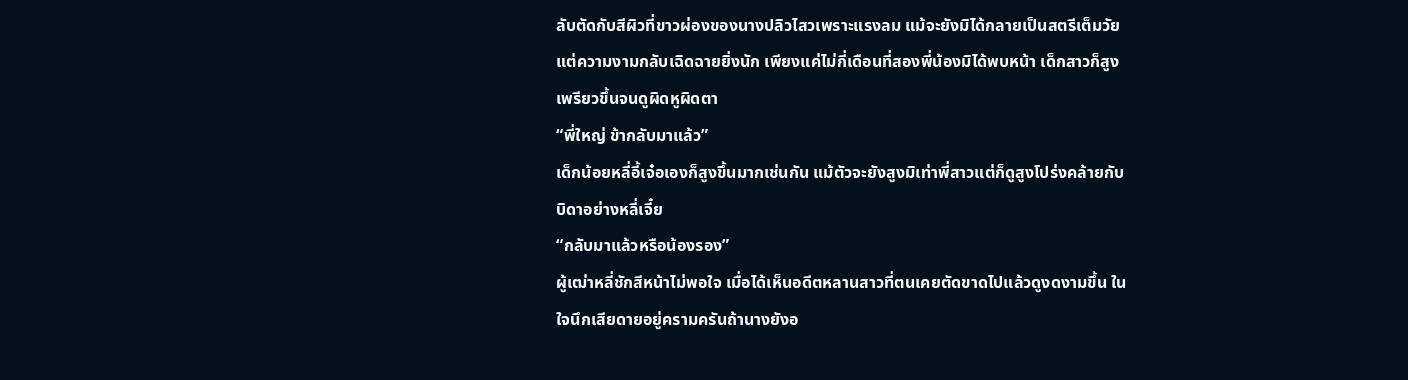ลับตัดกับสีผิวที่ขาวผ่องของนางปลิวไสวเพราะแรงลม แม้จะยังมิได้กลายเป็นสตรีเต็มวัยแต่ความงามกลับเฉิดฉายยิ่งนัก เพียงแค่ไม่กี่เดือนที่สองพี่น้องมิได้พบหน้า เด็กสาวก็สูงเพรียวขึ้นจนดูผิดหูผิดตา
“พี่ใหญ่ ข้ากลับมาแล้ว”
เด็กน้อยหลี่อี้เจ๋อเองก็สูงขึ้นมากเช่นกัน แม้ตัวจะยังสูงมิเท่าพี่สาวแต่ก็ดูสูงโปร่งคล้ายกับบิดาอย่างหลี่เจี๋ย
“กลับมาแล้วหรือน้องรอง”
ผู้เฒ่าหลี่ชักสีหน้าไม่พอใจ เมื่อได้เห็นอดีตหลานสาวที่ตนเคยตัดขาดไปแล้วดูงดงามขึ้น ในใจนึกเสียดายอยู่ครามครันถ้านางยังอ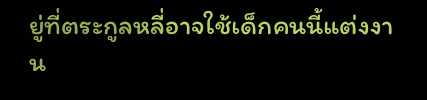ยู่ที่ตระกูลหลี่อาจใช้เด็กคนนี้แต่งงาน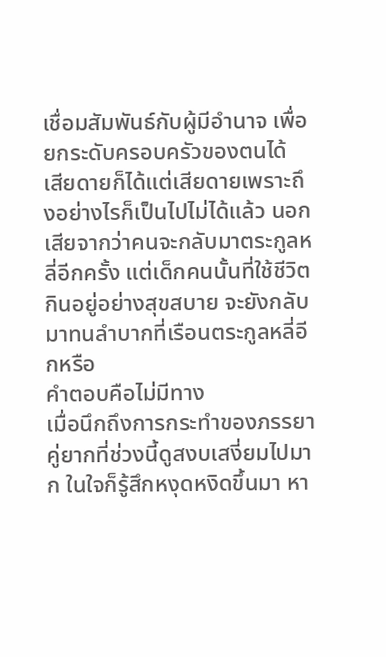เชื่อมสัมพันธ์กับผู้มีอำนาจ เพื่อยกระดับครอบครัวของตนได้
เสียดายก็ได้แต่เสียดายเพราะถึงอย่างไรก็เป็นไปไม่ได้แล้ว นอกเสียจากว่าคนจะกลับมาตระกูลหลี่อีกครั้ง แต่เด็กคนนั้นที่ใช้ชีวิตกินอยู่อย่างสุขสบาย จะยังกลับมาทนลำบากที่เรือนตระกูลหลี่อีกหรือ
คำตอบคือไม่มีทาง
เมื่อนึกถึงการกระทำของภรรยาคู่ยากที่ช่วงนี้ดูสงบเสงี่ยมไปมาก ในใจก็รู้สึกหงุดหงิดขึ้นมา หา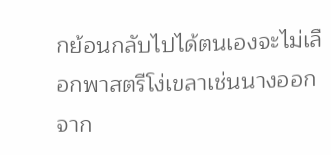กย้อนกลับไปได้ตนเองจะไม่เลือกพาสตรีโง่เขลาเช่นนางออกจาก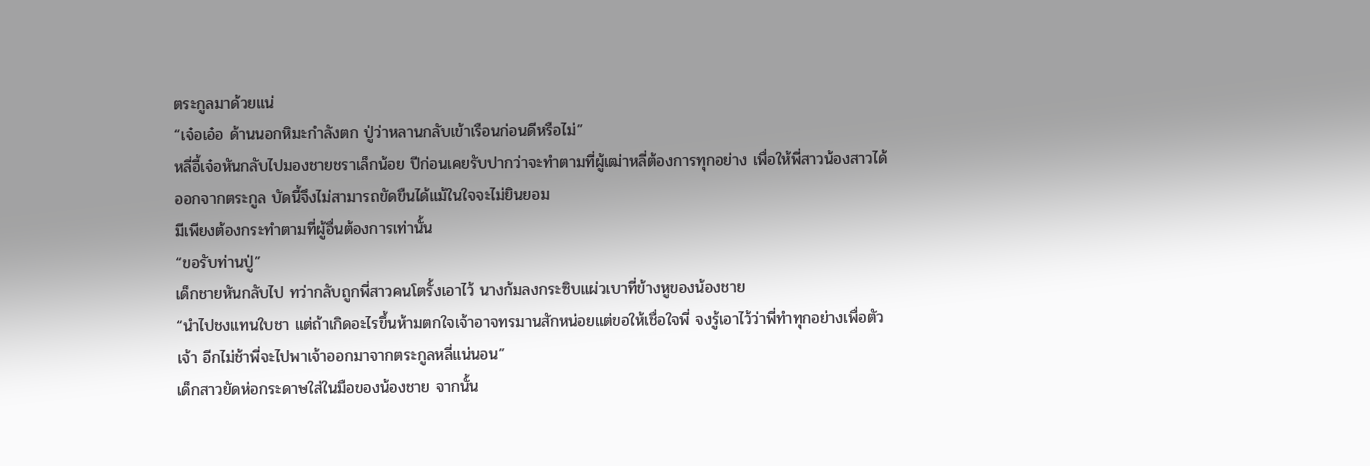ตระกูลมาด้วยแน่
“เจ๋อเอ๋อ ด้านนอกหิมะกำลังตก ปู่ว่าหลานกลับเข้าเรือนก่อนดีหรือไม่”
หลี่อี้เจ๋อหันกลับไปมองชายชราเล็กน้อย ปีก่อนเคยรับปากว่าจะทำตามที่ผู้เฒ่าหลี่ต้องการทุกอย่าง เพื่อให้พี่สาวน้องสาวได้ออกจากตระกูล บัดนี้จึงไม่สามารถขัดขืนได้แม้ในใจจะไม่ยินยอม
มีเพียงต้องกระทำตามที่ผู้อื่นต้องการเท่านั้น
“ขอรับท่านปู่”
เด็กชายหันกลับไป ทว่ากลับถูกพี่สาวคนโตรั้งเอาไว้ นางก้มลงกระซิบแผ่วเบาที่ข้างหูของน้องชาย
“นำไปชงแทนใบชา แต่ถ้าเกิดอะไรขึ้นห้ามตกใจเจ้าอาจทรมานสักหน่อยแต่ขอให้เชื่อใจพี่ จงรู้เอาไว้ว่าพี่ทำทุกอย่างเพื่อตัวเจ้า อีกไม่ช้าพี่จะไปพาเจ้าออกมาจากตระกูลหลี่แน่นอน”
เด็กสาวยัดห่อกระดาษใส่ในมือของน้องชาย จากนั้น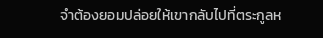จำต้องยอมปล่อยให้เขากลับไปที่ตระกูลห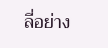ลี่อย่าง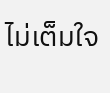ไม่เต็มใจ